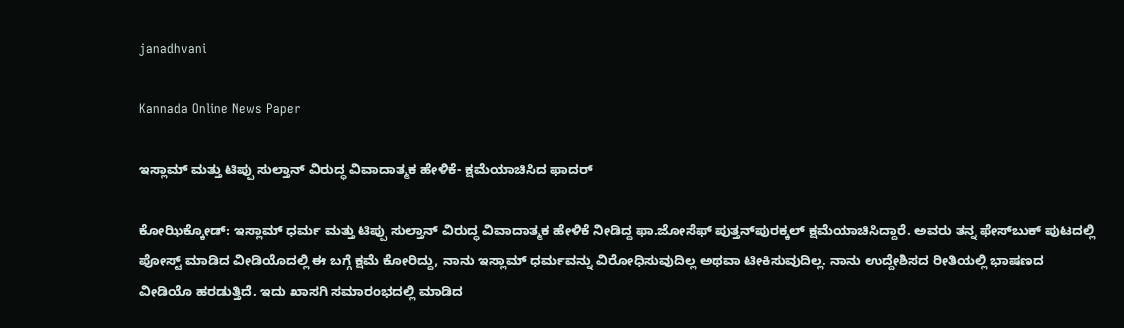janadhvani

Kannada Online News Paper

ಇಸ್ಲಾಮ್ ಮತ್ತು ಟಿಪ್ಪು ಸುಲ್ತಾನ್ ವಿರುದ್ಧ ವಿವಾದಾತ್ಮಕ ಹೇಳಿಕೆ- ಕ್ಷಮೆಯಾಚಿಸಿದ ಫಾದರ್

ಕೋಝಿಕ್ಕೋಡ್: ಇಸ್ಲಾಮ್ ಧರ್ಮ ಮತ್ತು ಟಿಪ್ಪು ಸುಲ್ತಾನ್ ವಿರುದ್ಧ ವಿವಾದಾತ್ಮಕ ಹೇಳಿಕೆ ನೀಡಿದ್ದ ಫಾ.ಜೋಸೆಫ್ ಪುತ್ತನ್‌ಪುರಕ್ಕಲ್ ಕ್ಷಮೆಯಾಚಿಸಿದ್ದಾರೆ. ಅವರು ತನ್ನ ಫೇಸ್‌ಬುಕ್ ಪುಟದಲ್ಲಿ ಪೋಸ್ಟ್ ಮಾಡಿದ ವೀಡಿಯೊದಲ್ಲಿ ಈ ಬಗ್ಗೆ ಕ್ಷಮೆ ಕೋರಿದ್ದು, ನಾನು ಇಸ್ಲಾಮ್ ಧರ್ಮವನ್ನು ವಿರೋಧಿಸುವುದಿಲ್ಲ ಅಥವಾ ಟೀಕಿಸುವುದಿಲ್ಲ. ನಾನು ಉದ್ದೇಶಿಸದ ರೀತಿಯಲ್ಲಿ ಭಾಷಣದ ವೀಡಿಯೊ ಹರಡುತ್ತಿದೆ. ಇದು ಖಾಸಗಿ ಸಮಾರಂಭದಲ್ಲಿ ಮಾಡಿದ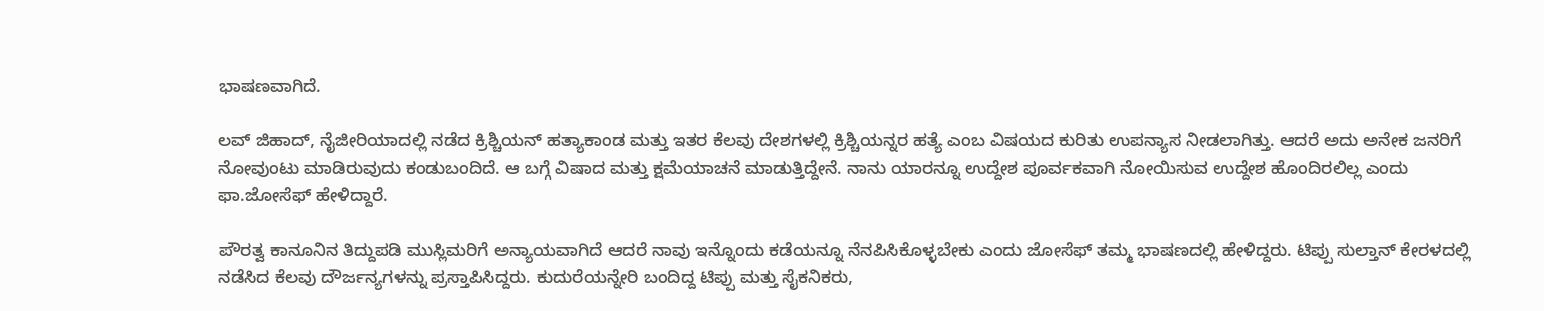ಭಾಷಣವಾಗಿದೆ.

ಲವ್ ಜಿಹಾದ್, ನೈಜೀರಿಯಾದಲ್ಲಿ ನಡೆದ ಕ್ರಿಶ್ಚಿಯನ್ ಹತ್ಯಾಕಾಂಡ ಮತ್ತು ಇತರ ಕೆಲವು ದೇಶಗಳಲ್ಲಿ ಕ್ರಿಶ್ಚಿಯನ್ನರ ಹತ್ಯೆ ಎಂಬ ವಿಷಯದ ಕುರಿತು ಉಪನ್ಯಾಸ ನೀಡಲಾಗಿತ್ತು. ಆದರೆ ಅದು ಅನೇಕ ಜನರಿಗೆ ನೋವುಂಟು ಮಾಡಿರುವುದು ಕಂಡುಬಂದಿದೆ. ಆ ಬಗ್ಗೆ ವಿಷಾದ ಮತ್ತು ಕ್ಷಮೆಯಾಚನೆ ಮಾಡುತ್ತಿದ್ದೇನೆ. ನಾನು ಯಾರನ್ನೂ ಉದ್ದೇಶ ಪೂರ್ವಕವಾಗಿ ನೋಯಿಸುವ ಉದ್ದೇಶ ಹೊಂದಿರಲಿಲ್ಲ ಎಂದು ಫಾ.ಜೋಸೆಫ್ ಹೇಳಿದ್ದಾರೆ.

ಪೌರತ್ವ ಕಾನೂನಿನ ತಿದ್ದುಪಡಿ ಮುಸ್ಲಿಮರಿಗೆ ಅನ್ಯಾಯವಾಗಿದೆ ಆದರೆ ನಾವು ಇನ್ನೊಂದು ಕಡೆಯನ್ನೂ ನೆನಪಿಸಿಕೊಳ್ಳಬೇಕು ಎಂದು ಜೋಸೆಫ್ ತಮ್ಮ ಭಾಷಣದಲ್ಲಿ ಹೇಳಿದ್ದರು. ಟಿಪ್ಪು ಸುಲ್ತಾನ್ ಕೇರಳದಲ್ಲಿ ನಡೆಸಿದ ಕೆಲವು ದೌರ್ಜನ್ಯಗಳನ್ನು ಪ್ರಸ್ತಾಪಿಸಿದ್ದರು. ಕುದುರೆಯನ್ನೇರಿ ಬಂದಿದ್ದ ಟಿಪ್ಪು ಮತ್ತು ಸೈಕನಿಕರು,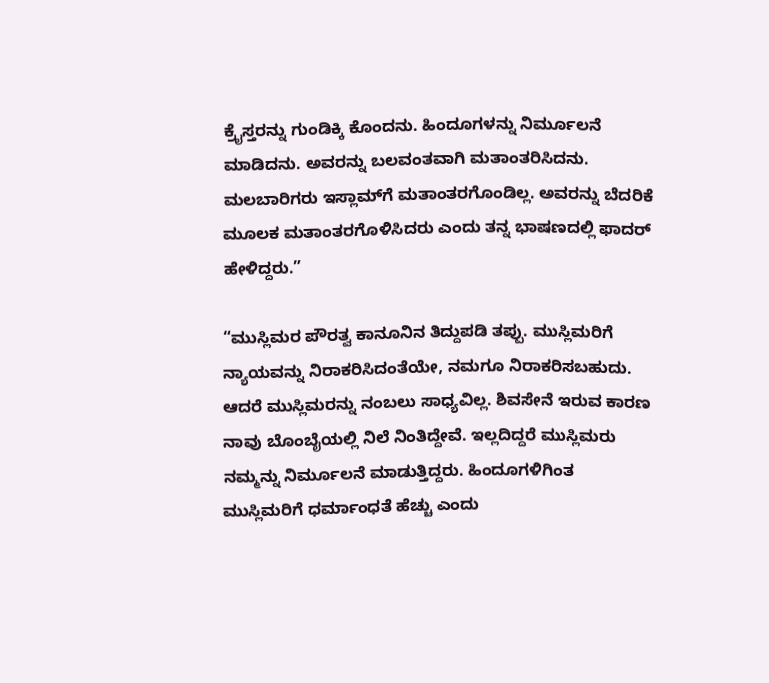ಕ್ರೈಸ್ತರನ್ನು ಗುಂಡಿಕ್ಕಿ ಕೊಂದನು. ಹಿಂದೂಗಳನ್ನು ನಿರ್ಮೂಲನೆ ಮಾಡಿದನು. ಅವರನ್ನು ಬಲವಂತವಾಗಿ ಮತಾಂತರಿಸಿದನು. ಮಲಬಾರಿಗರು ಇಸ್ಲಾಮ್‌ಗೆ ಮತಾಂತರಗೊಂಡಿಲ್ಲ. ಅವರನ್ನು ಬೆದರಿಕೆ ಮೂಲಕ ಮತಾಂತರಗೊಳಿಸಿದರು ಎಂದು ತನ್ನ ಭಾಷಣದಲ್ಲಿ ಫಾದರ್ ಹೇಳಿದ್ದರು.”

“ಮುಸ್ಲಿಮರ ಪೌರತ್ವ ಕಾನೂನಿನ ತಿದ್ದುಪಡಿ ತಪ್ಪು. ಮುಸ್ಲಿಮರಿಗೆ ನ್ಯಾಯವನ್ನು ನಿರಾಕರಿಸಿದಂತೆಯೇ, ನಮಗೂ ನಿರಾಕರಿಸಬಹುದು. ಆದರೆ ಮುಸ್ಲಿಮರನ್ನು ನಂಬಲು ಸಾಧ್ಯವಿಲ್ಲ. ಶಿವಸೇನೆ ಇರುವ ಕಾರಣ ನಾವು ಬೊಂಬೈಯಲ್ಲಿ ನಿಲೆ ನಿಂತಿದ್ದೇವೆ. ಇಲ್ಲದಿದ್ದರೆ ಮುಸ್ಲಿಮರು ನಮ್ಮನ್ನು ನಿರ್ಮೂಲನೆ ಮಾಡುತ್ತಿದ್ದರು. ಹಿಂದೂಗಳಿಗಿಂತ ಮುಸ್ಲಿಮರಿಗೆ ಧರ್ಮಾಂಧತೆ ಹೆಚ್ಚು ಎಂದು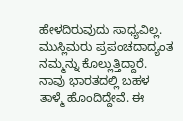ಹೇಳದಿರುವುದು ಸಾಧ್ಯವಿಲ್ಲ. ಮುಸ್ಲಿಮರು ಪ್ರಪಂಚದಾದ್ಯಂತ ನಮ್ಮನ್ನು ಕೊಲ್ಲುತ್ತಿದ್ದಾರೆ. ನಾವು ಭಾರತದಲ್ಲಿ ಬಹಳ ತಾಳ್ಮೆ ಹೊಂದಿದ್ದೇವೆ. ಈ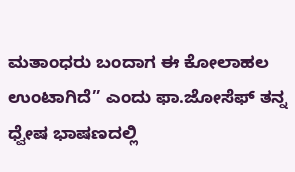ಮತಾಂಧರು ಬಂದಾಗ ಈ ಕೋಲಾಹಲ ಉಂಟಾಗಿದೆ” ಎಂದು ಫಾ.ಜೋಸೆಫ್‌ ತನ್ನ ಧ್ವೇಷ ಭಾಷಣದಲ್ಲಿ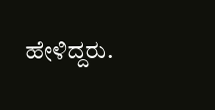ಹೇಳಿದ್ದರು.